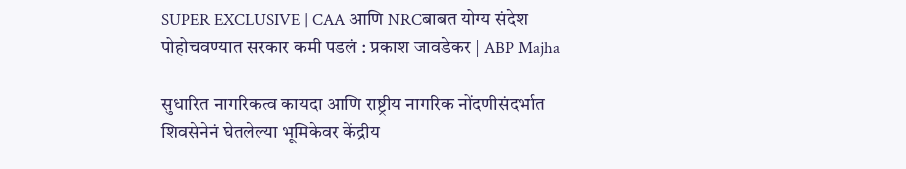SUPER EXCLUSIVE | CAA आणि NRCबाबत योग्य संदेश पोहोचवण्यात सरकार कमी पडलं : प्रकाश जावडेकर | ABP Majha

सुधारित नागरिकत्व कायदा आणि राष्ट्रीय नागरिक नोंदणीसंदर्भात शिवसेनेनं घेतलेल्या भूमिकेवर केंद्रीय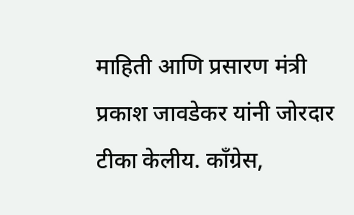माहिती आणि प्रसारण मंत्री प्रकाश जावडेकर यांनी जोरदार टीका केलीय. काँग्रेस,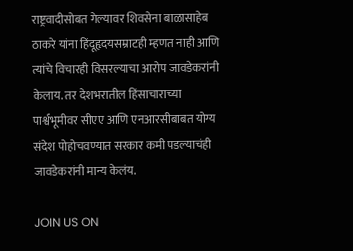राष्ट्रवादीसोबत गेल्यावर शिवसेना बाळासाहेब ठाकरे यांना हिंदूहृदयसम्राटही म्हणत नाही आणि त्यांचे विचारही विसरल्याचा आरोप जावडेकरांनी केलाय. तर देशभरातील हिंसाचाराच्या पार्श्वभूमीवर सीएए आणि एनआरसीबाबत योग्य संदेश पोहोचवण्यात सरकार कमी पडल्याचंही जावडेकरांनी मान्य केलंय.

JOIN US ON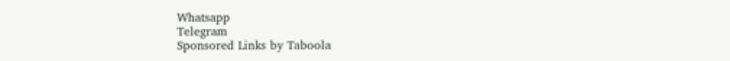Whatsapp
Telegram
Sponsored Links by Taboola